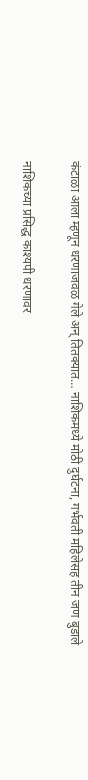कंटाळा आला म्हणून धरणाजवळ गेले अन् तितक्यात… नाशिकमध्ये मोठी दुर्घटना, गर्भवती महिलेसह तीन जण बुडाले

नाशिकच्या प्रसिद्ध काश्यपी धरणावर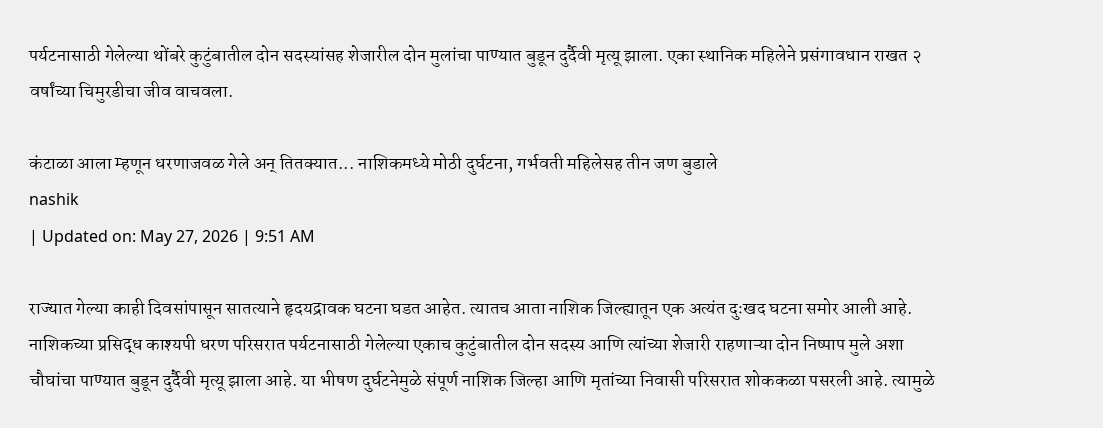पर्यटनासाठी गेलेल्या थोंबरे कुटुंबातील दोन सदस्यांसह शेजारील दोन मुलांचा पाण्यात बुडून दुर्दैवी मृत्यू झाला. एका स्थानिक महिलेने प्रसंगावधान राखत २ वर्षांच्या चिमुरडीचा जीव वाचवला.

कंटाळा आला म्हणून धरणाजवळ गेले अन् तितक्यात... नाशिकमध्ये मोठी दुर्घटना, गर्भवती महिलेसह तीन जण बुडाले
nashik
| Updated on: May 27, 2026 | 9:51 AM

राज्यात गेल्या काही दिवसांपासून सातत्याने हृदयद्रावक घटना घडत आहेत. त्यातच आता नाशिक जिल्ह्यातून एक अत्यंत दुःखद घटना समोर आली आहे. नाशिकच्या प्रसिद्ध काश्यपी धरण परिसरात पर्यटनासाठी गेलेल्या एकाच कुटुंबातील दोन सदस्य आणि त्यांच्या शेजारी राहणाऱ्या दोन निष्पाप मुले अशा चौघांचा पाण्यात बुडून दुर्दैवी मृत्यू झाला आहे. या भीषण दुर्घटनेमुळे संपूर्ण नाशिक जिल्हा आणि मृतांच्या निवासी परिसरात शोककळा पसरली आहे. त्यामुळे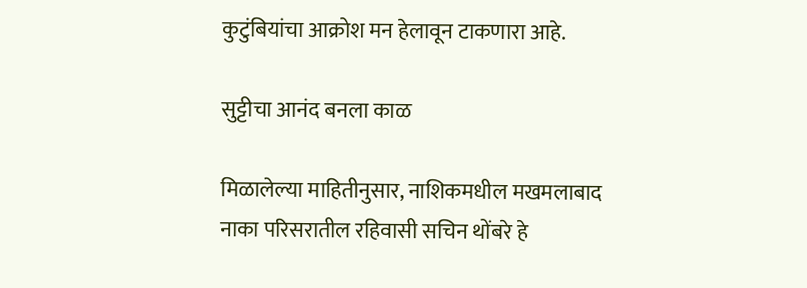कुटुंबियांचा आक्रोश मन हेलावून टाकणारा आहे.

सुट्टीचा आनंद बनला काळ

मिळालेल्या माहितीनुसार, नाशिकमधील मखमलाबाद नाका परिसरातील रहिवासी सचिन थोंबरे हे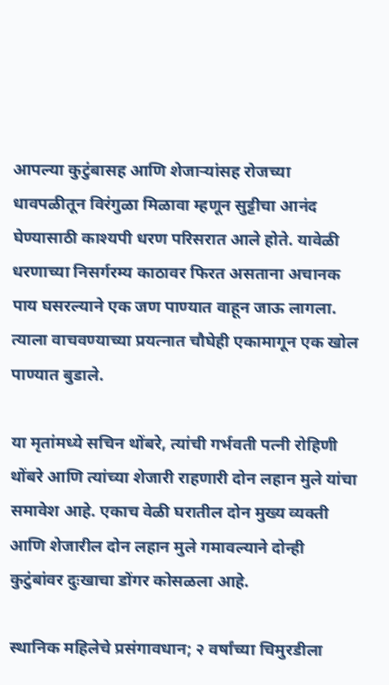आपल्या कुटुंबासह आणि शेजाऱ्यांसह रोजच्या धावपळीतून विरंगुळा मिळावा म्हणून सुट्टीचा आनंद घेण्यासाठी काश्यपी धरण परिसरात आले होते. यावेळी धरणाच्या निसर्गरम्य काठावर फिरत असताना अचानक पाय घसरल्याने एक जण पाण्यात वाहून जाऊ लागला. त्याला वाचवण्याच्या प्रयत्नात चौघेही एकामागून एक खोल पाण्यात बुडाले.

या मृतांमध्ये सचिन थोंबरे, त्यांची गर्भवती पत्नी रोहिणी थोंबरे आणि त्यांच्या शेजारी राहणारी दोन लहान मुले यांचा समावेश आहे. एकाच वेळी घरातील दोन मुख्य व्यक्ती आणि शेजारील दोन लहान मुले गमावल्याने दोन्ही कुटुंबांवर दुःखाचा डोंगर कोसळला आहे.

स्थानिक महिलेचे प्रसंगावधान; २ वर्षांच्या चिमुरडीला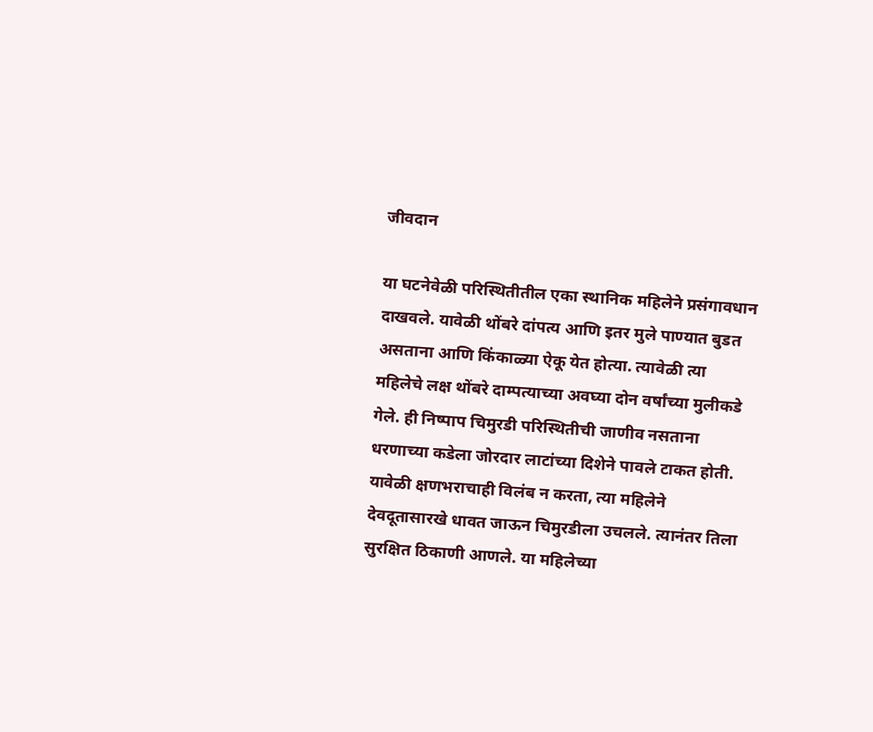जीवदान

या घटनेवेळी परिस्थितीतील एका स्थानिक महिलेने प्रसंगावधान दाखवले. यावेळी थोंबरे दांपत्य आणि इतर मुले पाण्यात बुडत असताना आणि किंकाळ्या ऐकू येत होत्या. त्यावेळी त्या महिलेचे लक्ष थोंबरे दाम्पत्याच्या अवघ्या दोन वर्षांच्या मुलीकडे गेले. ही निष्पाप चिमुरडी परिस्थितीची जाणीव नसताना धरणाच्या कडेला जोरदार लाटांच्या दिशेने पावले टाकत होती. यावेळी क्षणभराचाही विलंब न करता, त्या महिलेने देवदूतासारखे धावत जाऊन चिमुरडीला उचलले. त्यानंतर तिला सुरक्षित ठिकाणी आणले. या महिलेच्या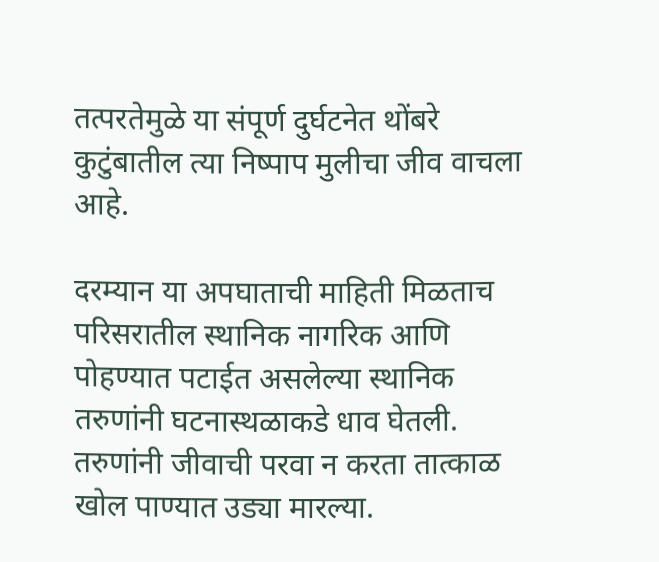तत्परतेमुळे या संपूर्ण दुर्घटनेत थोंबरे कुटुंबातील त्या निष्पाप मुलीचा जीव वाचला आहे.

दरम्यान या अपघाताची माहिती मिळताच परिसरातील स्थानिक नागरिक आणि पोहण्यात पटाईत असलेल्या स्थानिक तरुणांनी घटनास्थळाकडे धाव घेतली. तरुणांनी जीवाची परवा न करता तात्काळ खोल पाण्यात उड्या मारल्या.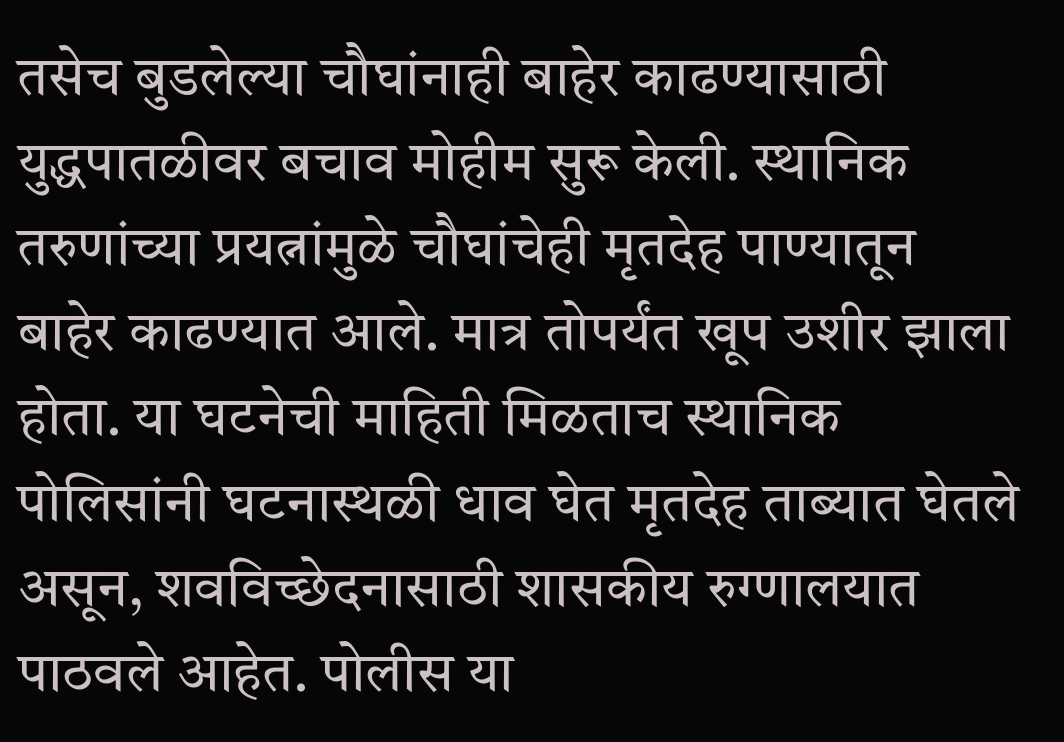तसेच बुडलेल्या चौघांनाही बाहेर काढण्यासाठी युद्धपातळीवर बचाव मोहीम सुरू केली. स्थानिक तरुणांच्या प्रयत्नांमुळे चौघांचेही मृतदेह पाण्यातून बाहेर काढण्यात आले. मात्र तोपर्यंत खूप उशीर झाला होता. या घटनेची माहिती मिळताच स्थानिक पोलिसांनी घटनास्थळी धाव घेत मृतदेह ताब्यात घेतले असून, शवविच्छेदनासाठी शासकीय रुग्णालयात पाठवले आहेत. पोलीस या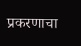प्रकरणाचा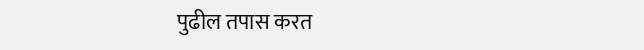पुढील तपास करत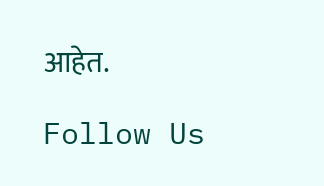आहेत.

Follow Us